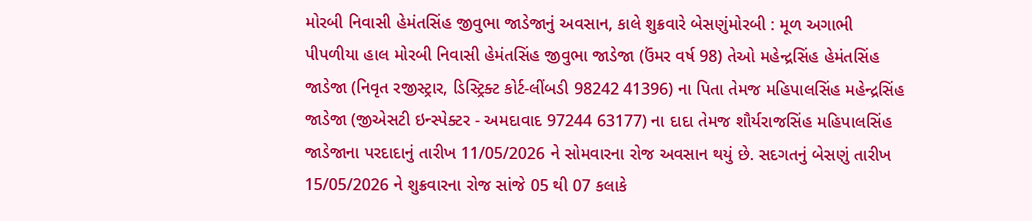મોરબી નિવાસી હેમંતસિંહ જીવુભા જાડેજાનું અવસાન, કાલે શુક્રવારે બેસણુંમોરબી : મૂળ અગાભી પીપળીયા હાલ મોરબી નિવાસી હેમંતસિંહ જીવુભા જાડેજા (ઉંમર વર્ષ 98) તેઓ મહેન્દ્રસિંહ હેમંતસિંહ જાડેજા (નિવૃત રજીસ્ટ્રાર, ડિસ્ટ્રિક્ટ કોર્ટ-લીંબડી 98242 41396) ના પિતા તેમજ મહિપાલસિંહ મહેન્દ્રસિંહ જાડેજા (જીએસટી ઇન્સ્પેક્ટર - અમદાવાદ 97244 63177) ના દાદા તેમજ શૌર્યરાજસિંહ મહિપાલસિંહ જાડેજાના પરદાદાનું તારીખ 11/05/2026 ને સોમવારના રોજ અવસાન થયું છે. સદગતનું બેસણું તારીખ 15/05/2026 ને શુક્રવારના રોજ સાંજે 05 થી 07 કલાકે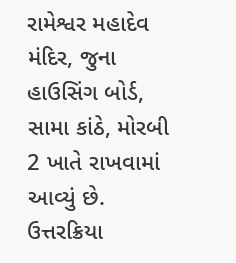રામેશ્વર મહાદેવ મંદિર, જુના હાઉસિંગ બોર્ડ, સામા કાંઠે, મોરબી 2 ખાતે રાખવામાં આવ્યું છે. ઉત્તરક્રિયા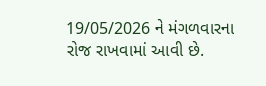19/05/2026 ને મંગળવારના રોજ રાખવામાં આવી છે.